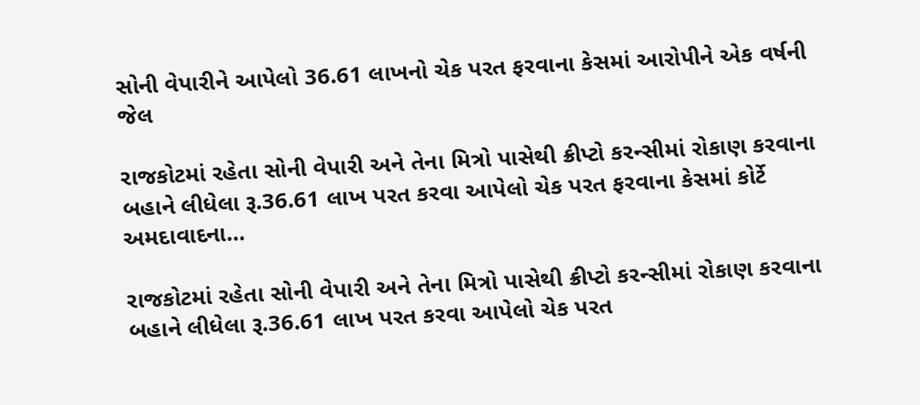સોની વેપારીને આપેલો 36.61 લાખનો ચેક પરત ફરવાના કેસમાં આરોપીને એક વર્ષની જેલ

રાજકોટમાં રહેતા સોની વેપારી અને તેના મિત્રો પાસેથી ક્રીપ્ટો કરન્સીમાં રોકાણ કરવાના બહાને લીધેલા રૂ.36.61 લાખ પરત કરવા આપેલો ચેક પરત ફરવાના કેસમાં કોર્ટે અમદાવાદના…

રાજકોટમાં રહેતા સોની વેપારી અને તેના મિત્રો પાસેથી ક્રીપ્ટો કરન્સીમાં રોકાણ કરવાના બહાને લીધેલા રૂ.36.61 લાખ પરત કરવા આપેલો ચેક પરત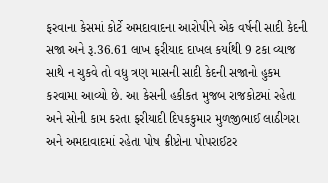ફરવાના કેસમાં કોર્ટે અમદાવાદના આરોપીને એક વર્ષની સાદી કેદની સજા અને રૂ.36.61 લાખ ફરીયાદ દાખલ કર્યાથી 9 ટકા વ્યાજ સાથે ન ચુકવે તો વધુ ત્રણ માસની સાદી કેદની સજાનો હુકમ કરવામા આવ્યો છે. આ કેસની હકીકત મુજબ રાજકોટમાં રહેતા અને સોની કામ કરતા ફરીયાદી દિપકકુમાર મુળજીભાઈ લાઠીગરા અને અમદાવાદમાં રહેતા પોષ ક્રીપ્ટોના પોપરાઈટર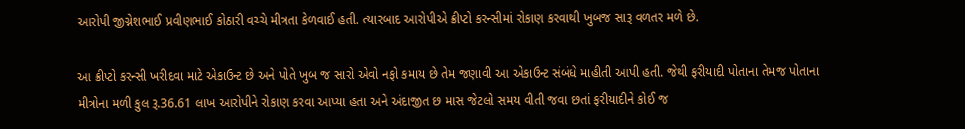આરોપી જીગ્નેશભાઈ પ્રવીણભાઈ કોઠારી વચ્ચે મીત્રતા કેળવાઈ હતી. ત્યારબાદ આરોપીએ ક્રીપ્ટો કરન્સીમાં રોકાણ કરવાથી ખુબજ સારૂ વળતર મળે છે.

આ ક્રીપ્ટો કરન્સી ખરીદવા માટે એકાઉન્ટ છે અને પોતે ખુબ જ સારો એવો નફો કમાય છે તેમ જણાવી આ એકાઉન્ટ સંબંધે માહીતી આપી હતી. જેથી ફરીયાદી પોતાના તેમજ પોતાના મીત્રોના મળી કુલ રૂ.36.61 લાખ આરોપીને રોકાણ કરવા આપ્યા હતા અને અંદાજીત છ માસ જેટલો સમય વીતી જવા છતાં ફરીયાદીને કોઈ જ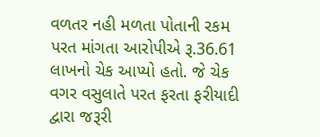વળતર નહી મળતા પોતાની રકમ પરત માંગતા આરોપીએ રૂ.36.61 લાખનો ચેક આપ્યો હતો. જે ચેક વગર વસુલાતે પરત ફરતા ફરીયાદી દ્વારા જરૂરી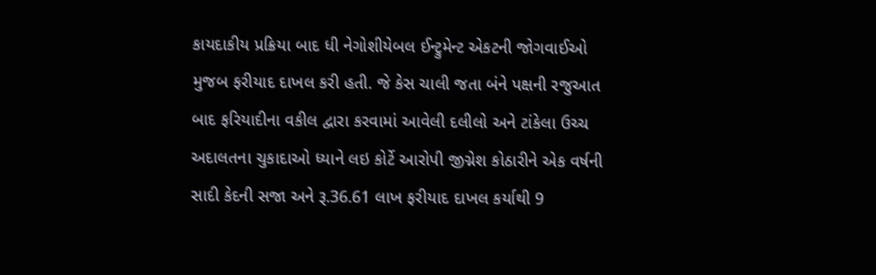કાયદાકીય પ્રક્રિયા બાદ ધી નેગોશીયેબલ ઈન્ટ્રુમેન્ટ એકટની જોગવાઈઓ મુજબ ફરીયાદ દાખલ કરી હતી. જે કેસ ચાલી જતા બંને પક્ષની રજુઆત બાદ ફરિયાદીના વકીલ દ્વારા કરવામાં આવેલી દલીલો અને ટાંકેલા ઉચ્ચ અદાલતના ચુકાદાઓ ધ્યાને લઇ કોર્ટે આરોપી જીગ્નેશ કોઠારીને એક વર્ષની સાદી કેદની સજા અને રૂ.36.61 લાખ ફરીયાદ દાખલ કર્યાથી 9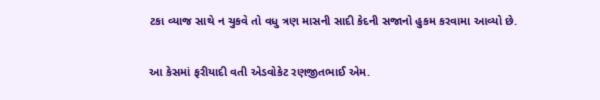ટકા વ્યાજ સાથે ન ચુકવે તો વધુ ત્રણ માસની સાદી કેદની સજાનો હુકમ કરવામા આવ્યો છે.

આ કેસમાં ફરીયાદી વતી એડવોકેટ રણજીતભાઈ એમ.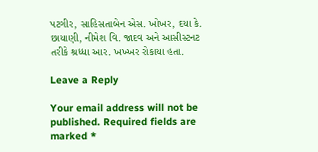પટગીર, સાહિસતાબેન એસ. ખોખર, દયા કે. છાયાણી, નીમેશ વિ. જાદવ અને આસીસ્ટનટ તરીકે શ્રધ્ધા આર. ખખ્ખર રોકાયા હતા.

Leave a Reply

Your email address will not be published. Required fields are marked *